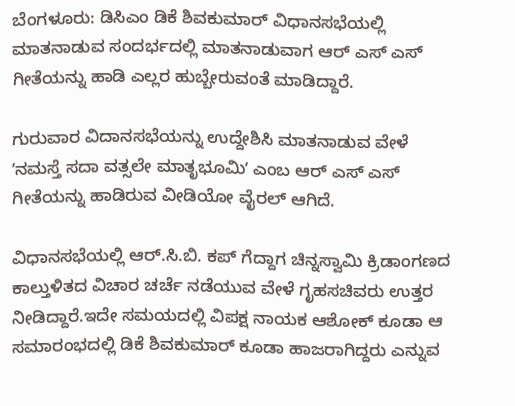ಬೆಂಗಳೂರು: ಡಿಸಿಎಂ ಡಿಕೆ ಶಿವಕುಮಾರ್‌ ವಿಧಾನಸಭೆಯಲ್ಲಿ ಮಾತನಾಡುವ ಸಂದರ್ಭದಲ್ಲಿ ಮಾತನಾಡುವಾಗ ಆರ್‌ ಎಸ್‌ ಎಸ್‌ ಗೀತೆಯನ್ನು ಹಾಡಿ ಎಲ್ಲರ ಹುಬ್ಬೇರುವಂತೆ ಮಾಡಿದ್ದಾರೆ.

ಗುರುವಾರ ವಿದಾನಸಭೆಯನ್ನು ಉದ್ದೇಶಿಸಿ ಮಾತನಾಡುವ ವೇಳೆ ʼನಮಸ್ತೆ ಸದಾ ವತ್ಸಲೇ ಮಾತೃಭೂಮಿʼ ಎಂಬ ಆರ್‌ ಎಸ್‌ ಎಸ್‌ ಗೀತೆಯನ್ನು ಹಾಡಿರುವ ವೀಡಿಯೋ ವೈರಲ್‌ ಆಗಿದೆ.

ವಿಧಾನಸಭೆಯಲ್ಲಿ ಆರ್.ಸಿ.ಬಿ. ಕಪ್‌ ಗೆದ್ದಾಗ ಚಿನ್ನಸ್ವಾಮಿ ಕ್ರಿಡಾಂಗಣದ ಕಾಲ್ತುಳಿತದ ವಿಚಾರ ಚರ್ಚೆ ನಡೆಯುವ ವೇಳೆ ಗೃಹಸಚಿವರು ಉತ್ತರ ನೀಡಿದ್ದಾರೆ.ಇದೇ ಸಮಯದಲ್ಲಿ ವಿಪಕ್ಷ ನಾಯಕ ಆಶೋಕ್‌ ಕೂಡಾ ಆ ಸಮಾರಂಭದಲ್ಲಿ ಡಿಕೆ ಶಿವಕುಮಾರ್‌ ಕೂಡಾ ಹಾಜರಾಗಿದ್ದರು ಎನ್ನುವ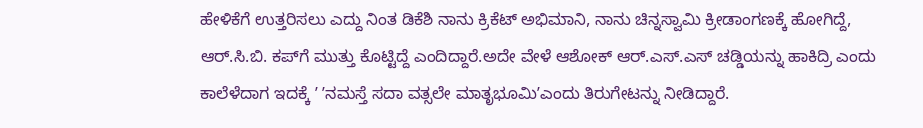ಹೇಳಿಕೆಗೆ ಉತ್ತರಿಸಲು ಎದ್ದು ನಿಂತ ಡಿಕೆಶಿ ನಾನು ಕ್ರಿಕೆಟ್‌ ಅಭಿಮಾನಿ, ನಾನು ಚಿನ್ನಸ್ವಾಮಿ ಕ್ರೀಡಾಂಗಣಕ್ಕೆ ಹೋಗಿದ್ದೆ,  ಆರ್.ಸಿ.ಬಿ. ಕಪ್‌ಗೆ ಮುತ್ತು ಕೊಟ್ಟಿದ್ದೆ ಎಂದಿದ್ದಾರೆ.ಅದೇ ವೇಳೆ ಆಶೋಕ್‌ ಆರ್.ಎಸ್.ಎಸ್‌ ಚಡ್ಡಿಯನ್ನು ಹಾಕಿದ್ರಿ ಎಂದು ಕಾಲೆಳೆದಾಗ ಇದಕ್ಕೆ ʼ ʼನಮಸ್ತೆ ಸದಾ ವತ್ಸಲೇ ಮಾತೃಭೂಮಿʼಎಂದು ತಿರುಗೇಟನ್ನು ನೀಡಿದ್ದಾರೆ.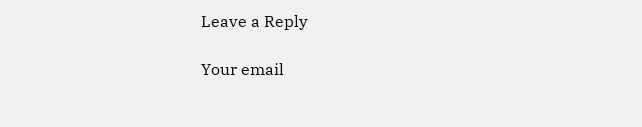Leave a Reply

Your email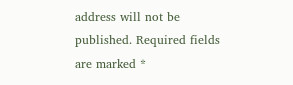address will not be published. Required fields are marked *